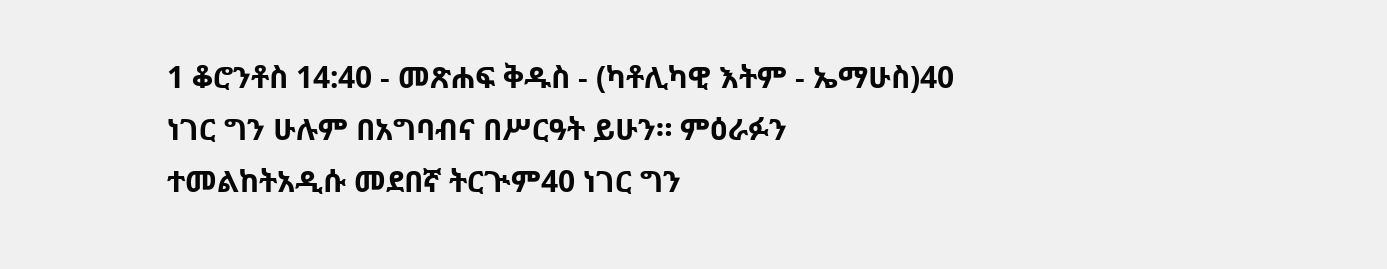1 ቆሮንቶስ 14:40 - መጽሐፍ ቅዱስ - (ካቶሊካዊ እትም - ኤማሁስ)40 ነገር ግን ሁሉም በአግባብና በሥርዓት ይሁን። ምዕራፉን ተመልከትአዲሱ መደበኛ ትርጒም40 ነገር ግን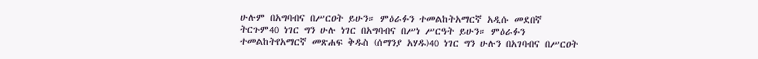ሁሉም በአግባብና በሥርዐት ይሁን። ምዕራፉን ተመልከትአማርኛ አዲሱ መደበኛ ትርጉም40 ነገር ግን ሁሉ ነገር በአግባብና በሥነ ሥርዓት ይሁን። ምዕራፉን ተመልከትየአማርኛ መጽሐፍ ቅዱስ (ሰማንያ አሃዱ)40 ነገር ግን ሁሉን በአገባብና በሥርዐት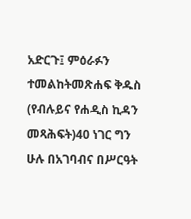አድርጉ፤ ምዕራፉን ተመልከትመጽሐፍ ቅዱስ (የብሉይና የሐዲስ ኪዳን መጻሕፍት)40 ነገር ግን ሁሉ በአገባብና በሥርዓት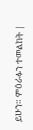ይሁን። ምዕራፉን ተመልከት |